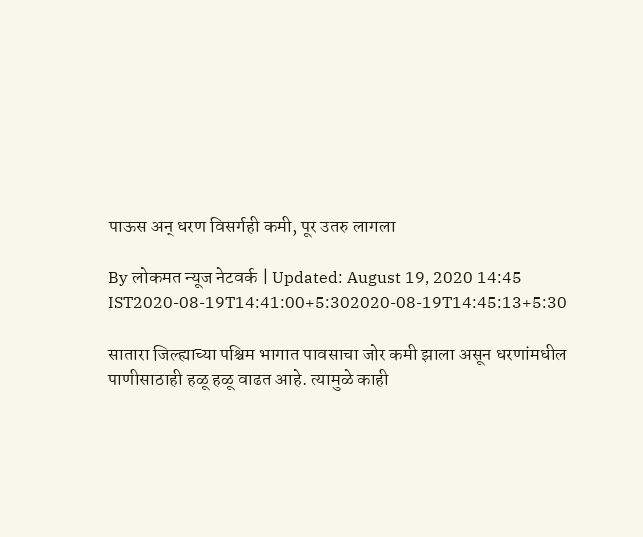पाऊस अन् धरण विसर्गही कमी, पूर उतरु लागला

By लोकमत न्यूज नेटवर्क | Updated: August 19, 2020 14:45 IST2020-08-19T14:41:00+5:302020-08-19T14:45:13+5:30

सातारा जिल्ह्याच्या पश्चिम भागात पावसाचा जोर कमी झाला असून धरणांमधील पाणीसाठाही हळू हळू वाढत आहे. त्यामुळे काही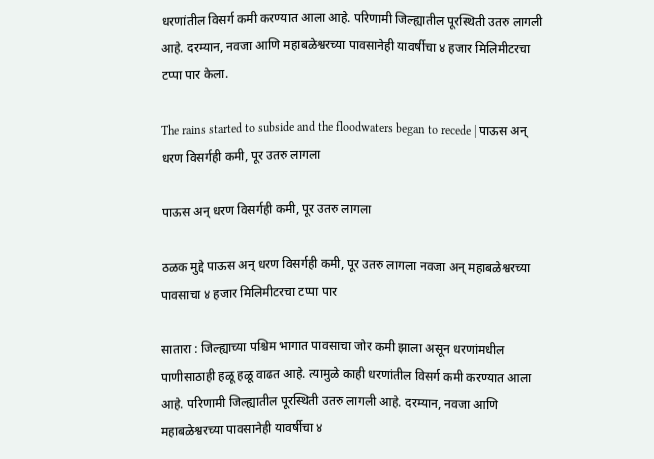धरणांतील विसर्ग कमी करण्यात आला आहे. परिणामी जिल्ह्यातील पूरस्थिती उतरु लागली आहे. दरम्यान, नवजा आणि महाबळेश्वरच्या पावसानेही यावर्षीचा ४ हजार मिलिमीटरचा टप्पा पार केला.

The rains started to subside and the floodwaters began to recede | पाऊस अन् धरण विसर्गही कमी, पूर उतरु लागला

पाऊस अन् धरण विसर्गही कमी, पूर उतरु लागला

ठळक मुद्दे पाऊस अन् धरण विसर्गही कमी, पूर उतरु लागला नवजा अन् महाबळेश्वरच्या पावसाचा ४ हजार मिलिमीटरचा टप्पा पार

सातारा : जिल्ह्याच्या पश्चिम भागात पावसाचा जोर कमी झाला असून धरणांमधील पाणीसाठाही हळू हळू वाढत आहे. त्यामुळे काही धरणांतील विसर्ग कमी करण्यात आला आहे. परिणामी जिल्ह्यातील पूरस्थिती उतरु लागली आहे. दरम्यान, नवजा आणि महाबळेश्वरच्या पावसानेही यावर्षीचा ४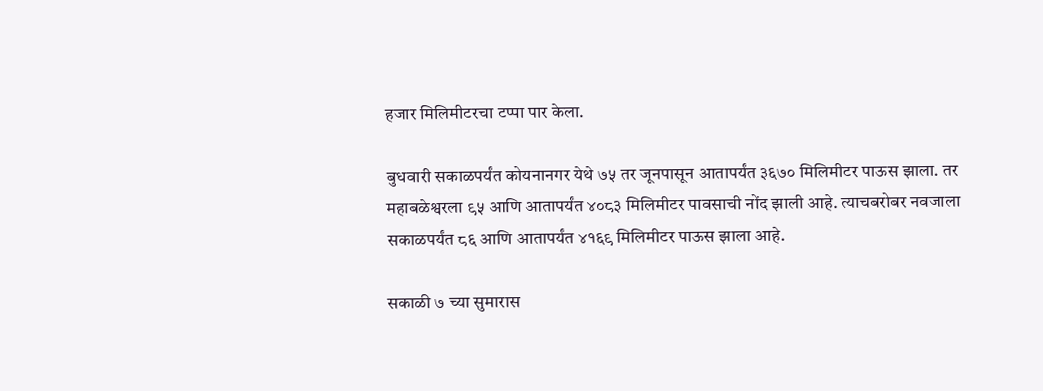हजार मिलिमीटरचा टप्पा पार केला.

बुधवारी सकाळपर्यंत कोयनानगर येथे ७५ तर जूनपासून आतापर्यंत ३६७० मिलिमीटर पाऊस झाला. तर महाबळेश्वरला ९५ आणि आतापर्यंत ४०८३ मिलिमीटर पावसाची नोंद झाली आहे. त्याचबरोबर नवजाला सकाळपर्यंत ८६ आणि आतापर्यंत ४१६९ मिलिमीटर पाऊस झाला आहे.

सकाळी ७ च्या सुमारास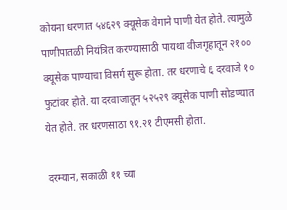कोयना धरणात ५४६२९ क्यूसेक वेगाने पाणी येत होते. त्यामुळे पाणीपातळी नियंत्रित करण्यासाठी पायथा वीजगृहातून २१०० क्यूसेक पाण्याचा विसर्ग सुरू होता. तर धरणाचे ६ दरवाजे १० फुटांवर होते. या दरवाजातून ५२५२९ क्यूसेक पाणी सोडण्यात येत होते. तर धरणसाठा ९१.२१ टीएमसी होता.

दरम्यान, सकाळी ११ च्या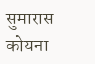सुमारास कोयना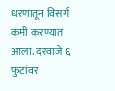धरणातून विसर्ग कमी करण्यात आला. दरवाजे ६ फुटांवर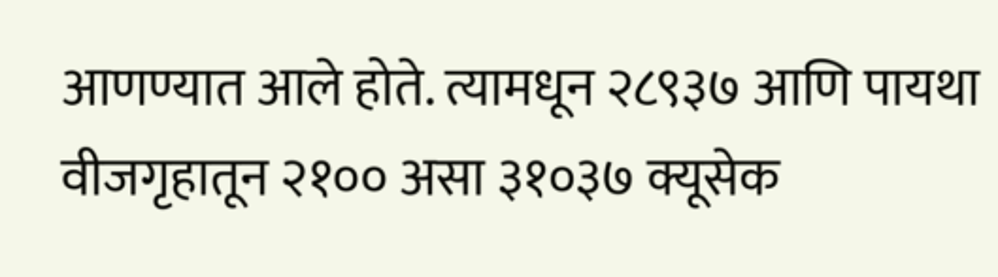आणण्यात आले होते. त्यामधून २८९३७ आणि पायथा वीजगृहातून २१०० असा ३१०३७ क्यूसेक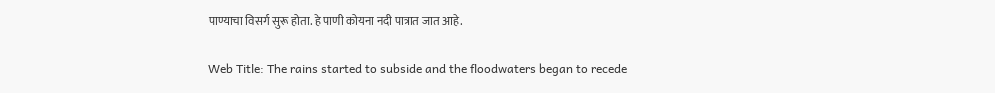पाण्याचा विसर्ग सुरू होता. हे पाणी कोयना नदी पात्रात जात आहे.

Web Title: The rains started to subside and the floodwaters began to recede